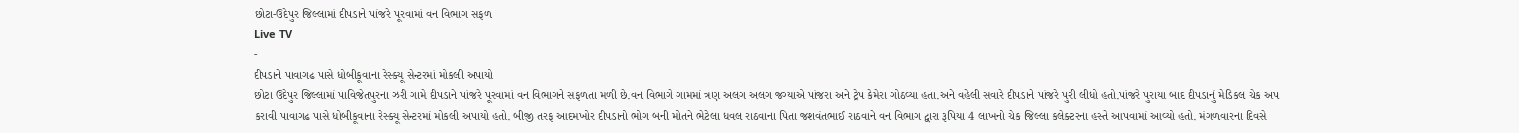છોટા-ઉદેપુર જિલ્લામાં દીપડાને પાંજરે પૂરવામાં વન વિભાગ સફળ
Live TV
-
દીપડાને પાવાગઢ પાસે ધોબીકૂવાના રેસ્ક્યૂ સેન્ટરમાં મોકલી અપાયો
છોટા ઉદેપુર જિલ્લામાં પાવિજેતપુરના ઝરી ગામે દીપડાને પાંજરે પૂરવામાં વન વિભાગને સફળતા મળી છે.વન વિભાગે ગામમાં ત્રણ અલગ અલગ જગ્યાએ પાંજરા અને ટ્રેપ કેમેરા ગોઠવ્યા હતા.અને વહેલી સવારે દીપડાને પાંજરે પુરી લીધો હતો.પાંજરે પુરાયા બાદ દીપડાનું મેડિકલ ચેક અપ કરાવી પાવાગઢ પાસે ધોબીકૂવાના રેસ્ક્યૂ સેન્ટરમાં મોકલી અપાયો હતો. બીજી તરફ આદમખોર દીપડાનો ભોગ બની મોતને ભેટેલા ધવલ રાઠવાના પિતા જશવંતભાઈ રાઠવાને વન વિભાગ દ્વારા રૂપિયા 4 લાખનો ચેક જિલ્લા કલેક્ટરના હસ્તે આપવામાં આવ્યો હતો. મંગળવારના દિવસે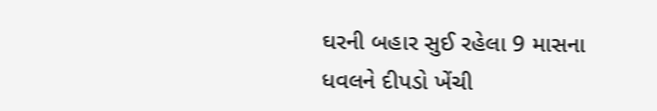ઘરની બહાર સુઈ રહેલા 9 માસના ધવલને દીપડો ખેંચી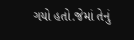ગયો હતો.જેમાં તેનું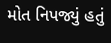મોત નિપજ્યું હતું